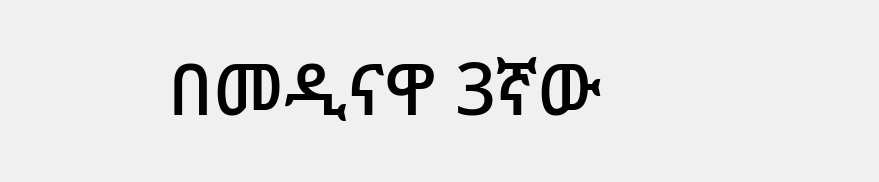በመዲናዋ 3ኛው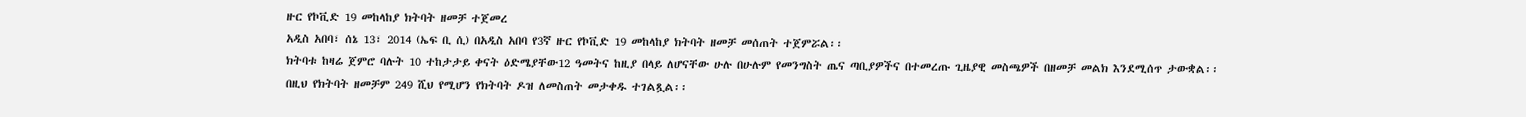ዙር የኮቪድ 19 መከላከያ ክትባት ዘመቻ ተጀመረ
አዲስ አበባ፣ ሰኔ 13፣ 2014 (ኤፍ ቢ ሲ) በአዲስ አበባ የ3ኛ ዙር የኮቪድ 19 መከላከያ ክትባት ዘመቻ መሰጠት ተጀምሯል፡፡
ክትባቱ ከዛሬ ጀምሮ ባሉት 10 ተከታታይ ቀናት ዕድሜያቸው12 ዓመትና ከዚያ በላይ ለሆናቸው ሁሉ በሁሉም የመንግስት ጤና ጣቢያዎችና በተመረጡ ጊዜያዊ መስጫዎች በዘመቻ መልክ እንደሚሰጥ ታውቋል፡፡
በዚህ የክትባት ዘመቻም 249 ሺህ የሚሆን የክትባት ዶዝ ለመስጠት መታቀዱ ተገልጿል፡፡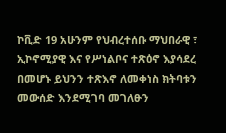ኮቪድ 19 አሁንም የህብረተሰቡ ማህበራዊ ፣ ኢኮኖሚያዊ እና የሥነልቦና ተጽዕኖ እያሳደረ በመሆኑ ይህንን ተጽእኖ ለመቀነስ ክትባቱን መውሰድ እንደሚገባ መገለፁን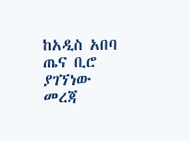ከአዲስ አበባ ጤና ቢሮ ያገኘነው መረጃ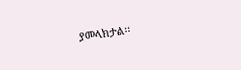ያመላክታል፡፡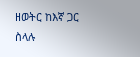ዘወትር ከእኛ ጋር ስላሉ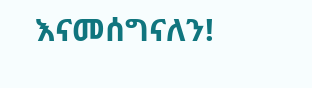እናመሰግናለን!